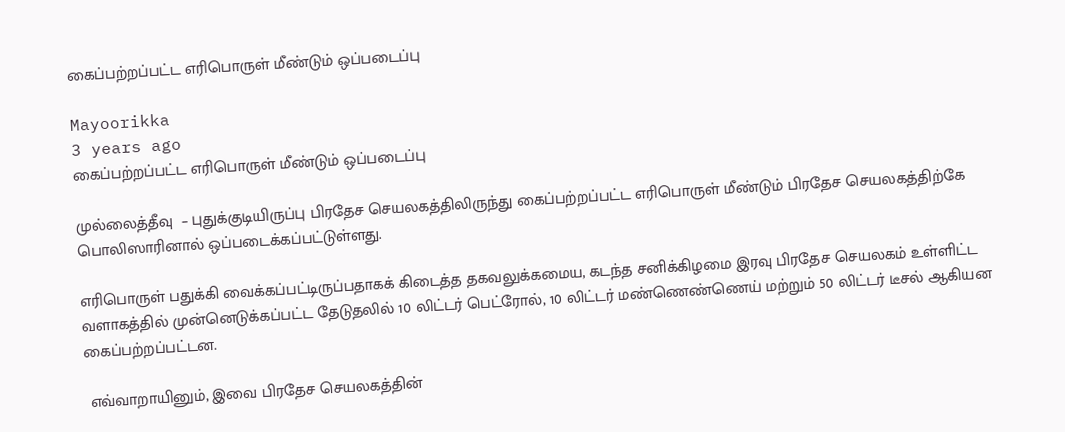கைப்பற்றப்பட்ட எரிபொருள் மீண்டும் ஒப்படைப்பு

Mayoorikka
3 years ago
கைப்பற்றப்பட்ட எரிபொருள் மீண்டும் ஒப்படைப்பு

முல்லைத்தீவு  – புதுக்குடியிருப்பு பிரதேச செயலகத்திலிருந்து கைப்பற்றப்பட்ட எரிபொருள் மீண்டும் பிரதேச செயலகத்திற்கே பொலிஸாரினால் ஒப்படைக்கப்பட்டுள்ளது.

எரிபொருள் பதுக்கி வைக்கப்பட்டிருப்பதாகக் கிடைத்த தகவலுக்கமைய, கடந்த சனிக்கிழமை இரவு பிரதேச செயலகம் உள்ளிட்ட வளாகத்தில் முன்னெடுக்கப்பட்ட தேடுதலில் 10 லிட்டர் பெட்ரோல், 10 லிட்டர் மண்ணெண்ணெய் மற்றும் 50 லிட்டர் டீசல் ஆகியன கைப்பற்றப்பட்டன.

 எவ்வாறாயினும், இவை பிரதேச செயலகத்தின்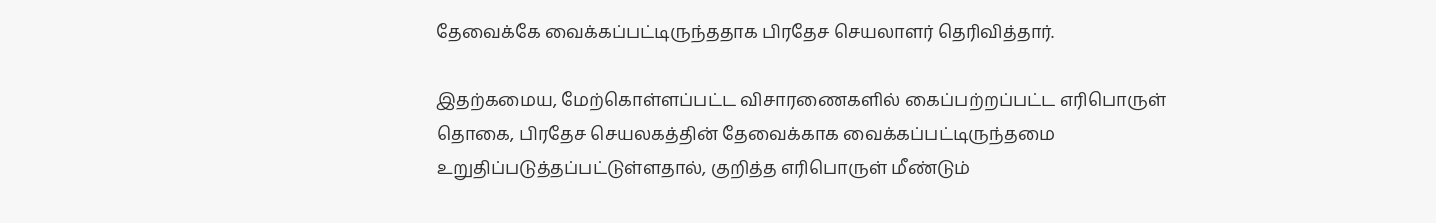தேவைக்கே வைக்கப்பட்டிருந்ததாக பிரதேச செயலாளர் தெரிவித்தார்.

இதற்கமைய, மேற்கொள்ளப்பட்ட விசாரணைகளில் கைப்பற்றப்பட்ட எரிபொருள் தொகை, பிரதேச செயலகத்தின் தேவைக்காக வைக்கப்பட்டிருந்தமை  உறுதிப்படுத்தப்பட்டுள்ளதால், குறித்த எரிபொருள் மீண்டும்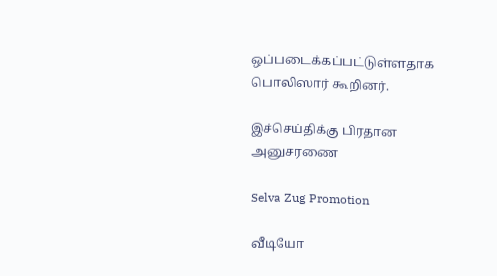ஒப்படைக்கப்பட்டுள்ளதாக பொலிஸார் கூறினர்.

இச்செய்திக்கு பிரதான அனுசரணை

Selva Zug Promotion

வீடியோ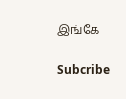இங்கே

Subcribe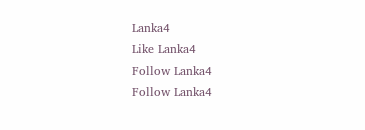Lanka4
Like Lanka4
Follow Lanka4
Follow Lanka4